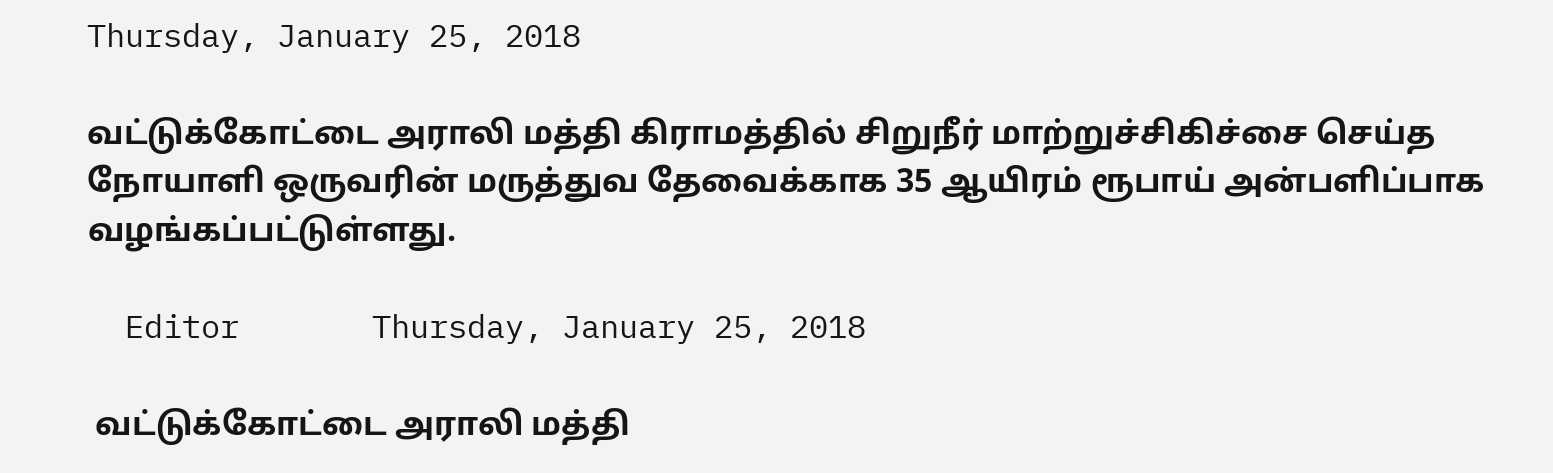Thursday, January 25, 2018

வட்டுக்கோட்டை அராலி மத்தி கிராமத்தில் சிறுநீர் மாற்றுச்சிகிச்சை செய்த நோயாளி ஒருவரின் மருத்துவ தேவைக்காக 35 ஆயிரம் ரூபாய் அன்பளிப்பாக வழங்கப்பட்டுள்ளது.

  Editor       Thursday, January 25, 2018

 வட்டுக்கோட்டை அராலி மத்தி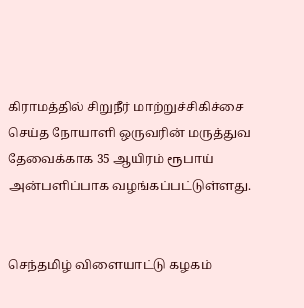கிராமத்தில் சிறுநீர் மாற்றுச்சிகிச்சை செய்த நோயாளி ஒருவரின் மருத்துவ தேவைக்காக 35 ஆயிரம் ரூபாய் அன்பளிப்பாக வழங்கப்பட்டுள்ளது.


செந்தமிழ் விளையாட்டு கழகம்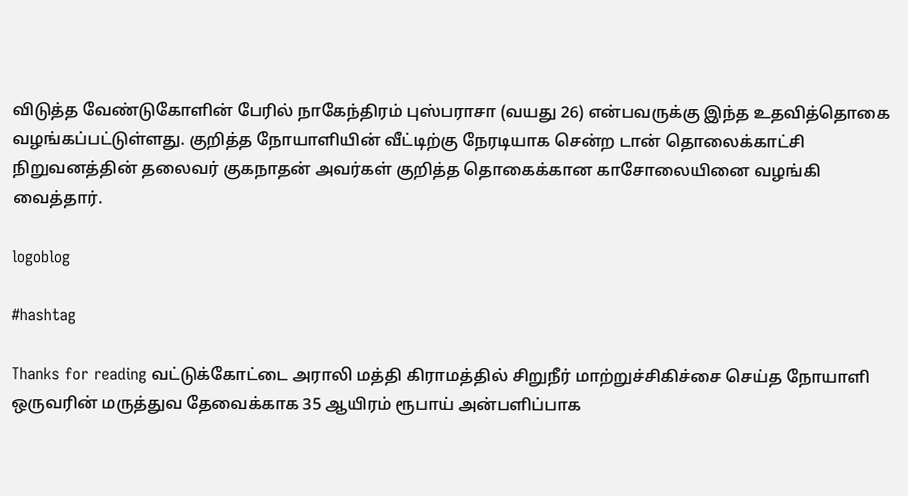விடுத்த வேண்டுகோளின் பேரில் நாகேந்திரம் புஸ்பராசா (வயது 26) என்பவருக்கு இந்த உதவித்தொகை வழங்கப்பட்டுள்ளது. குறித்த நோயாளியின் வீட்டிற்கு நேரடியாக சென்ற டான் தொலைக்காட்சி நிறுவனத்தின் தலைவர் குகநாதன் அவர்கள் குறித்த தொகைக்கான காசோலையினை வழங்கி வைத்தார்.

logoblog

#hashtag

Thanks for reading வட்டுக்கோட்டை அராலி மத்தி கிராமத்தில் சிறுநீர் மாற்றுச்சிகிச்சை செய்த நோயாளி ஒருவரின் மருத்துவ தேவைக்காக 35 ஆயிரம் ரூபாய் அன்பளிப்பாக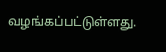வழங்கப்பட்டுள்ளது.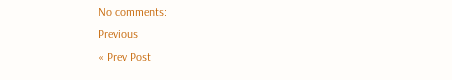No comments:
Previous
« Prev Post